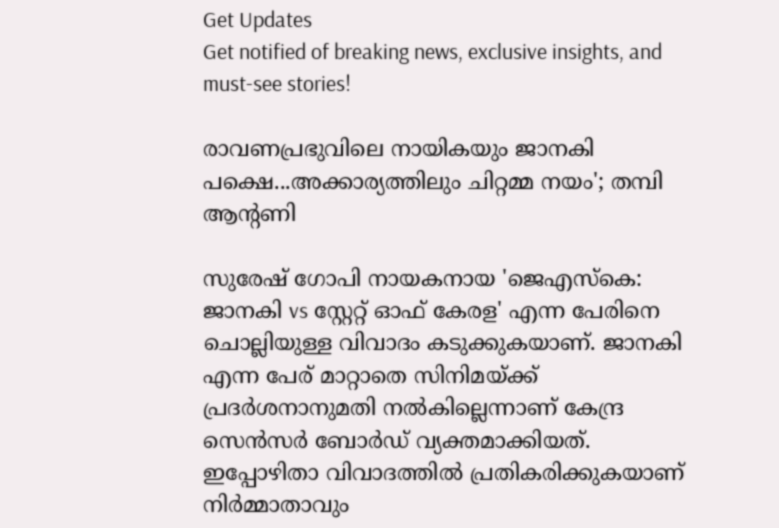Get Updates
Get notified of breaking news, exclusive insights, and must-see stories!

രാവണപ്രഭുവിലെ നായികയും ജാനകി പക്ഷെ...അക്കാര്യത്തിലും ചിറ്റമ്മ നയം'; തമ്പി ആന്റണി

സുരേഷ് ഗോപി നായകനായ 'ജെഎസ്‌കെ: ജാനകി vs സ്റ്റേറ്റ് ഓഫ് കേരള' എന്ന പേരിനെ ചൊല്ലിയുള്ള വിവാദം കടുക്കുകയാണ്. ജാനകി എന്ന പേര് മാറ്റാതെ സിനിമയ്ക്ക് പ്രദർശനാനുമതി നൽകില്ലെന്നാണ് കേന്ദ്ര സെൻസർ ബോർഡ് വ്യക്തമാക്കിയത്. ഇപ്പോഴിതാ വിവാദത്തിൽ പ്രതികരിക്കുകയാണ് നിർമ്മാതാവും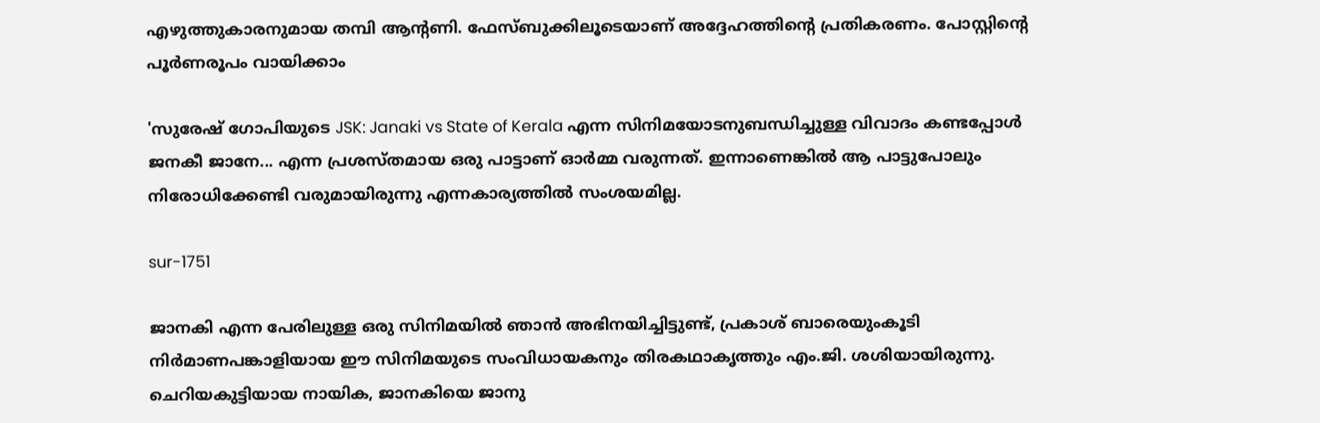എഴുത്തുകാരനുമായ തമ്പി ആന്റണി. ഫേസ്ബുക്കിലൂടെയാണ് അദ്ദേഹത്തിന്റെ പ്രതികരണം. പോസ്റ്റിന്റെ പൂർണരൂപം വായിക്കാം

'സുരേഷ് ഗോപിയുടെ JSK: Janaki vs State of Kerala എന്ന സിനിമയോടനുബന്ധിച്ചുള്ള വിവാദം കണ്ടപ്പോള്‍ ജനകീ ജാനേ... എന്ന പ്രശസ്തമായ ഒരു പാട്ടാണ് ഓര്‍മ്മ വരുന്നത്. ഇന്നാണെങ്കില്‍ ആ പാട്ടുപോലും നിരോധിക്കേണ്ടി വരുമായിരുന്നു എന്നകാര്യത്തില്‍ സംശയമില്ല.

sur-1751

ജാനകി എന്ന പേരിലുള്ള ഒരു സിനിമയില്‍ ഞാന്‍ അഭിനയിച്ചിട്ടുണ്ട്, പ്രകാശ് ബാരെയുംകൂടി നിര്‍മാണപങ്കാളിയായ ഈ സിനിമയുടെ സംവിധായകനും തിരകഥാകൃത്തും എം.ജി. ശശിയായിരുന്നു. ചെറിയകുട്ടിയായ നായിക, ജാനകിയെ ജാനു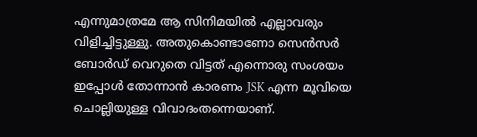എന്നുമാത്രമേ ആ സിനിമയില്‍ എല്ലാവരും വിളിച്ചിട്ടുള്ളു. അതുകൊണ്ടാണോ സെന്‍സര്‍ ബോര്‍ഡ് വെറുതെ വിട്ടത് എന്നൊരു സംശയം ഇപ്പോള്‍ തോന്നാന്‍ കാരണം JSK എന്ന മൂവിയെ ചൊല്ലിയുള്ള വിവാദംതന്നെയാണ്.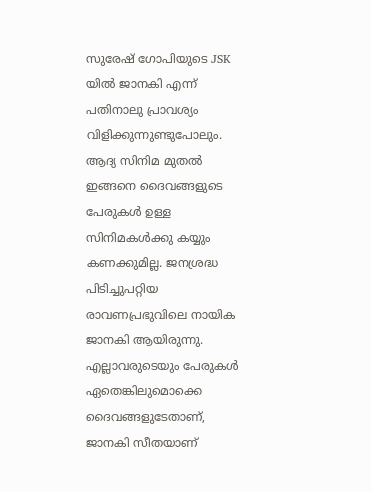സുരേഷ് ഗോപിയുടെ JSK യില്‍ ജാനകി എന്ന് പതിനാലു പ്രാവശ്യം വിളിക്കുന്നുണ്ടുപോലും. ആദ്യ സിനിമ മുതല്‍ ഇങ്ങനെ ദൈവങ്ങളുടെ പേരുകള്‍ ഉള്ള സിനിമകള്‍ക്കു കയ്യും കണക്കുമില്ല. ജനശ്രദ്ധ പിടിച്ചുപറ്റിയ രാവണപ്രഭുവിലെ നായിക ജാനകി ആയിരുന്നു. എല്ലാവരുടെയും പേരുകള്‍ ഏതെങ്കിലുമൊക്കെ ദൈവങ്ങളുടേതാണ്, ജാനകി സീതയാണ്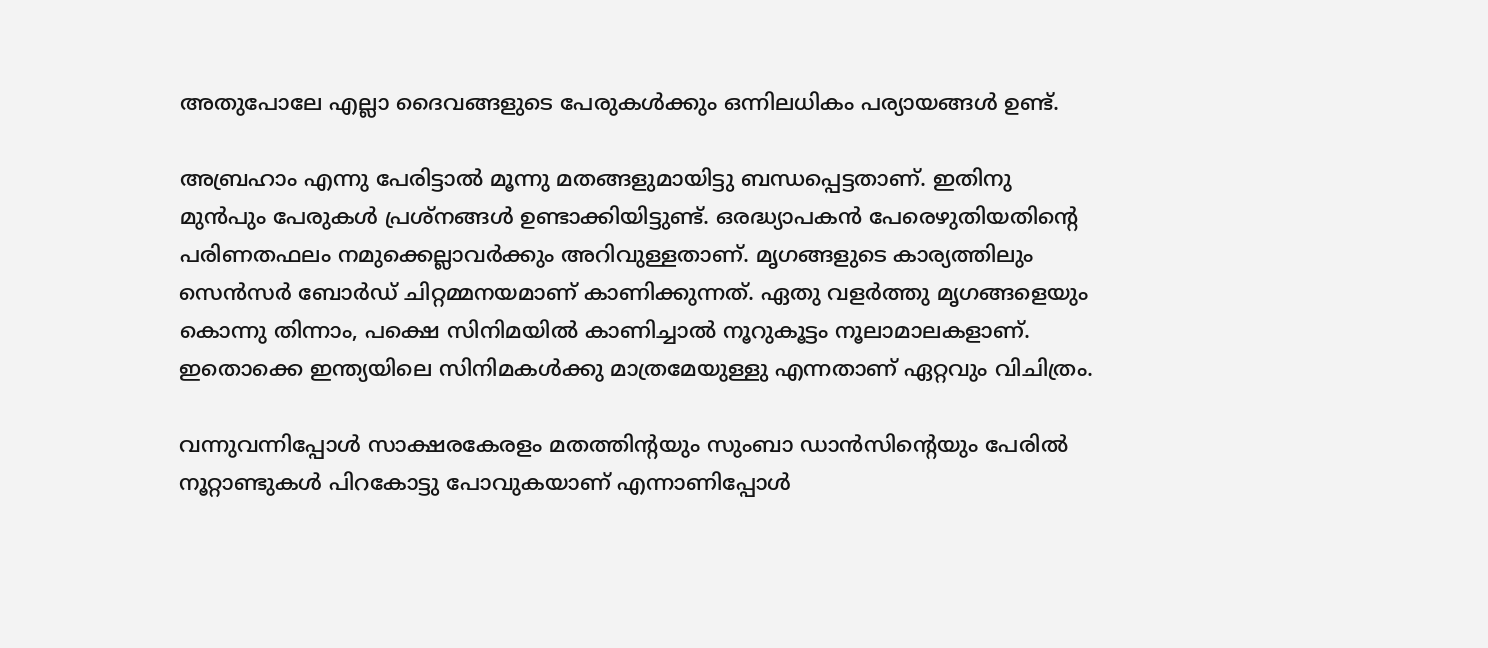അതുപോലേ എല്ലാ ദൈവങ്ങളുടെ പേരുകള്‍ക്കും ഒന്നിലധികം പര്യായങ്ങള്‍ ഉണ്ട്.

അബ്രഹാം എന്നു പേരിട്ടാല്‍ മൂന്നു മതങ്ങളുമായിട്ടു ബന്ധപ്പെട്ടതാണ്. ഇതിനു മുന്‍പും പേരുകള്‍ പ്രശ്‌നങ്ങള്‍ ഉണ്ടാക്കിയിട്ടുണ്ട്. ഒരദ്ധ്യാപകന്‍ പേരെഴുതിയതിന്റെ പരിണതഫലം നമുക്കെല്ലാവര്‍ക്കും അറിവുള്ളതാണ്. മൃഗങ്ങളുടെ കാര്യത്തിലും സെന്‍സര്‍ ബോര്‍ഡ് ചിറ്റമ്മനയമാണ് കാണിക്കുന്നത്. ഏതു വളര്‍ത്തു മൃഗങ്ങളെയും കൊന്നു തിന്നാം, പക്ഷെ സിനിമയില്‍ കാണിച്ചാല്‍ നൂറുകൂട്ടം നൂലാമാലകളാണ്. ഇതൊക്കെ ഇന്ത്യയിലെ സിനിമകള്‍ക്കു മാത്രമേയുള്ളു എന്നതാണ് ഏറ്റവും വിചിത്രം.

വന്നുവന്നിപ്പോള്‍ സാക്ഷരകേരളം മതത്തിന്റയും സുംബാ ഡാന്‍സിന്റെയും പേരില്‍ നൂറ്റാണ്ടുകള്‍ പിറകോട്ടു പോവുകയാണ് എന്നാണിപ്പോള്‍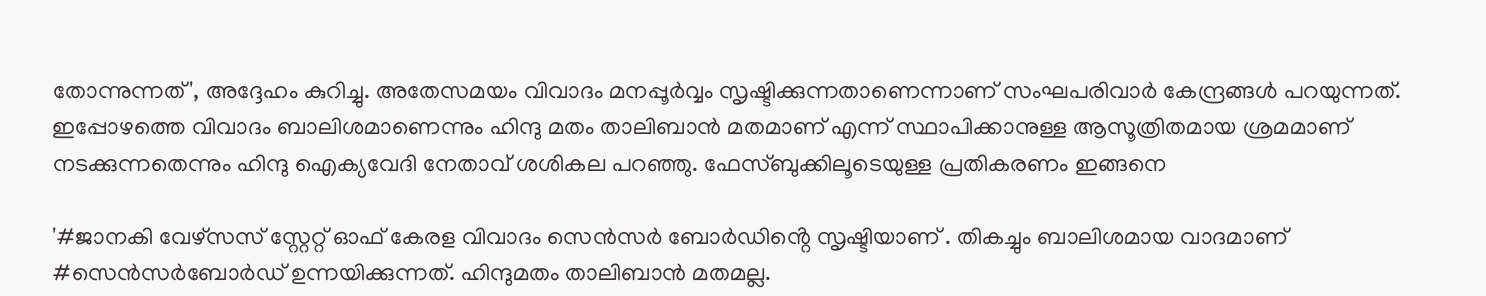തോന്നുന്നത്', അദ്ദേഹം കുറിച്ചു. അതേസമയം വിവാദം മനപ്പൂർവ്വം സൃഷ്ടിക്കുന്നതാണെന്നാണ് സംഘപരിവാർ കേന്ദ്രങ്ങൾ പറയുന്നത്. ഇപ്പോഴത്തെ വിവാദം ബാലിശമാണെന്നും ഹിന്ദു മതം താലിബാൻ മതമാണ് എന്ന് സ്ഥാപിക്കാനുള്ള ആസൂത്രിതമായ ശ്രമമാണ് നടക്കുന്നതെന്നും ഹിന്ദു ഐക്യവേദി നേതാവ് ശശികല പറഞ്ഞു. ഫേസ്ബുക്കിലൂടെയുള്ള പ്രതികരണം ഇങ്ങനെ

'#ജാനകി വേഴ്സസ് സ്റ്റേറ്റ് ഓഫ് കേരള വിവാദം സെൻസർ ബോർഡിൻ്റെ സൃഷ്ടിയാണ് . തികച്ചും ബാലിശമായ വാദമാണ് #സെൻസർബോർഡ് ഉന്നയിക്കുന്നത്. ഹിന്ദുമതം താലിബാൻ മതമല്ല.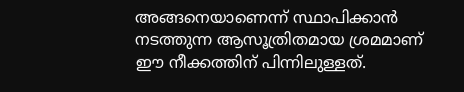അങ്ങനെയാണെന്ന് സ്ഥാപിക്കാൻ നടത്തുന്ന ആസൂത്രിതമായ ശ്രമമാണ് ഈ നീക്കത്തിന് പിന്നിലുള്ളത്.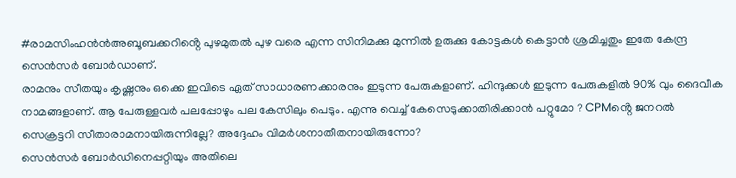#രാമസിംഹൻൻഅബൂബക്കറിൻ്റെ പുഴമുതൽ പുഴ വരെ എന്ന സിനിമക്കു മുന്നിൽ ഉരുക്കു കോട്ടകൾ കെട്ടാൻ ശ്രമിച്ചതും ഇതേ കേന്ദ്ര സെൻസർ ബോർഡാണ്.
രാമനും സീതയും കൃഷ്ണനും ഒക്കെ ഇവിടെ ഏത് സാധാരണക്കാരനും ഇടുന്ന പേരുകളാണ്. ഹിന്ദുക്കൾ ഇടുന്ന പേരുകളിൽ 90% വും ദൈവീക നാമങ്ങളാണ്. ആ പേരുള്ളവർ പലപ്പോഴും പല കേസിലും പെടും. എന്നു വെച്ച് കേസെടുക്കാതിരിക്കാൻ പറ്റുമോ ? CPMൻ്റെ ജനറൽ സെക്രട്ടറി സീതാരാമനായിരുന്നില്ലേ? അദ്ദേഹം വിമർശനാതീതനായിരുന്നോ?
സെൻസർ ബോർഡിനെപ്പറ്റിയും അതിലെ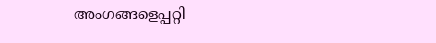അംഗങ്ങളെപ്പറ്റി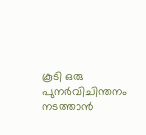കൂടി ഒരു പുനർവിചിന്തനം നടത്താൻ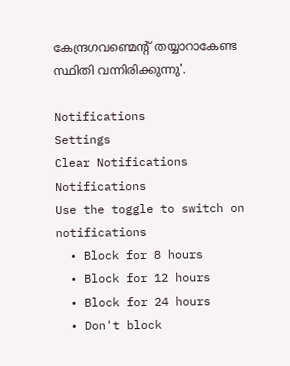കേന്ദ്രഗവണ്മെൻ്റ് തയ്യാറാകേണ്ട സ്ഥിതി വന്നിരിക്കുന്നു'.

Notifications
Settings
Clear Notifications
Notifications
Use the toggle to switch on notifications
  • Block for 8 hours
  • Block for 12 hours
  • Block for 24 hours
  • Don't block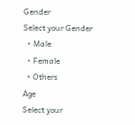Gender
Select your Gender
  • Male
  • Female
  • Others
Age
Select your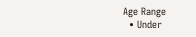Age Range
  • Under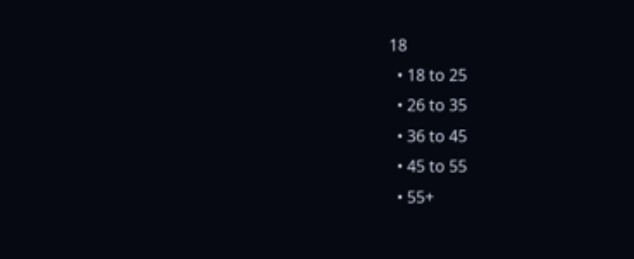18
  • 18 to 25
  • 26 to 35
  • 36 to 45
  • 45 to 55
  • 55+